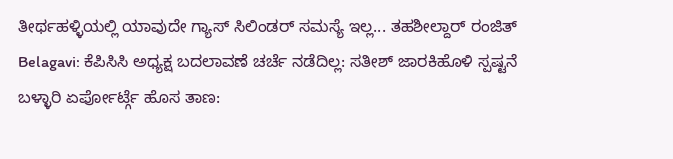ತೀರ್ಥಹಳ್ಳಿಯಲ್ಲಿ ಯಾವುದೇ ಗ್ಯಾಸ್ ಸಿಲಿಂಡರ್ ಸಮಸ್ಯೆ ಇಲ್ಲ... ತಹಶೀಲ್ದಾರ್ ರಂಜಿತ್
Belagavi: ಕೆಪಿಸಿಸಿ ಅಧ್ಯಕ್ಷ ಬದಲಾವಣೆ ಚರ್ಚೆ ನಡೆದಿಲ್ಲ: ಸತೀಶ್ ಜಾರಕಿಹೊಳಿ ಸ್ಪಷ್ಟನೆ
ಬಳ್ಳಾರಿ ಏರ್ಪೋರ್ಟ್ಗೆ ಹೊಸ ತಾಣ: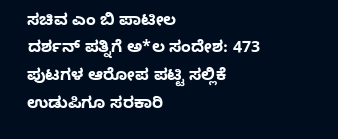ಸಚಿವ ಎಂ ಬಿ ಪಾಟೀಲ
ದರ್ಶನ್ ಪತ್ನಿಗೆ ಅ*ಲ ಸಂದೇಶ: 473 ಪುಟಗಳ ಆರೋಪ ಪಟ್ಟಿ ಸಲ್ಲಿಕೆ
ಉಡುಪಿಗೂ ಸರಕಾರಿ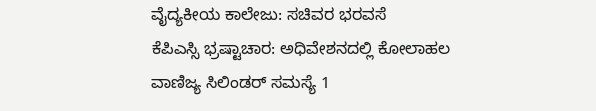ವೈದ್ಯಕೀಯ ಕಾಲೇಜು: ಸಚಿವರ ಭರವಸೆ
ಕೆಪಿಎಸ್ಸಿ ಭ್ರಷ್ಟಾಚಾರ: ಅಧಿವೇಶನದಲ್ಲಿ ಕೋಲಾಹಲ
ವಾಣಿಜ್ಯ ಸಿಲಿಂಡರ್ ಸಮಸ್ಯೆ 1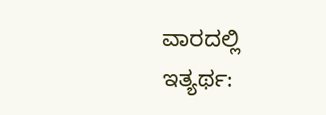ವಾರದಲ್ಲಿ ಇತ್ಯರ್ಥ: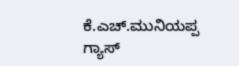ಕೆ.ಎಚ್.ಮುನಿಯಪ್ಪ
ಗ್ಯಾಸ್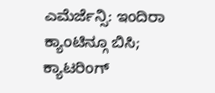ಎಮೆರ್ಜೆನ್ಸಿ: ಇಂದಿರಾ ಕ್ಯಾಂಟಿನ್ಗೂ ಬಿಸಿ; ಕ್ಯಾಟರಿಂಗ್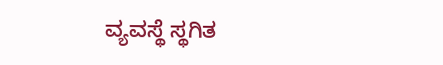ವ್ಯವಸ್ಥೆ ಸ್ಥಗಿತ